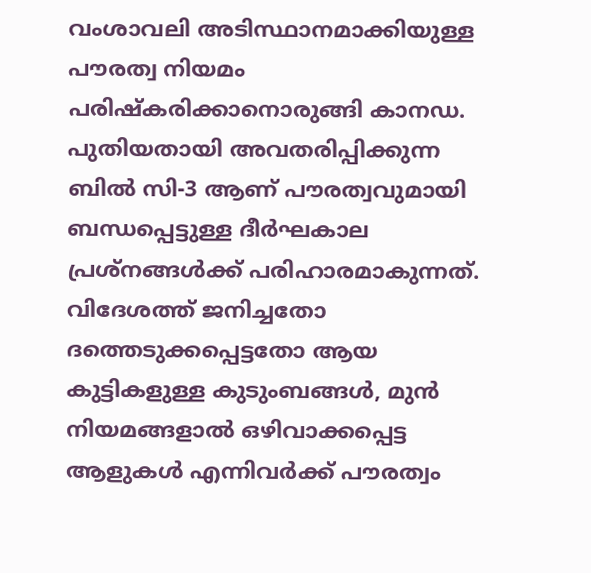വംശാവലി അടിസ്ഥാനമാക്കിയുള്ള പൗരത്വ നിയമം പരിഷ്‌കരിക്കാനൊരുങ്ങി കാനഡ. പുതിയതായി അവതരിപ്പിക്കുന്ന ബില്‍ സി-3 ആണ് പൗരത്വവുമായി ബന്ധപ്പെട്ടുള്ള ദീര്‍ഘകാല പ്രശ്‌നങ്ങള്‍ക്ക് പരിഹാരമാകുന്നത്. വിദേശത്ത് ജനിച്ചതോ ദത്തെടുക്കപ്പെട്ടതോ ആയ കുട്ടികളുള്ള കുടുംബങ്ങള്‍, മുന്‍ നിയമങ്ങളാല്‍ ഒഴിവാക്കപ്പെട്ട ആളുകള്‍ എന്നിവര്‍ക്ക് പൗരത്വം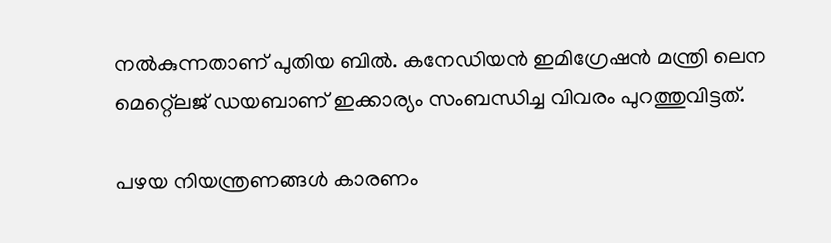നല്‍കുന്നതാണ് പുതിയ ബില്‍. കനേഡിയന്‍ ഇമിഗ്രേഷന്‍ മന്ത്രി ലെന മെറ്റ്ലെജ് ഡയബാണ് ഇക്കാര്യം സംബന്ധിച്ച വിവരം പുറത്തുവിട്ടത്.

പഴയ നിയന്ത്രണങ്ങള്‍ കാരണം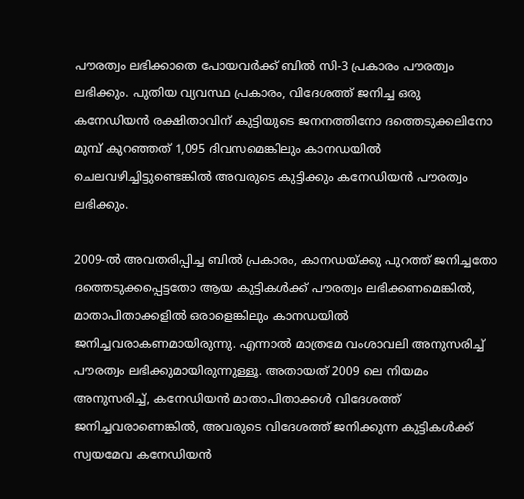പൗരത്വം ലഭിക്കാതെ പോയവര്‍ക്ക് ബില്‍ സി-3 പ്രകാരം പൗരത്വം ലഭിക്കും. പുതിയ വ്യവസ്ഥ പ്രകാരം, വിദേശത്ത് ജനിച്ച ഒരു കനേഡിയന്‍ രക്ഷിതാവിന് കുട്ടിയുടെ ജനനത്തിനോ ദത്തെടുക്കലിനോ മുമ്പ് കുറഞ്ഞത് 1,095 ദിവസമെങ്കിലും കാനഡയില്‍ ചെലവഴിച്ചിട്ടുണ്ടെങ്കില്‍ അവരുടെ കുട്ടിക്കും കനേഡിയന്‍ പൗരത്വം ലഭിക്കും.

2009-ല്‍ അവതരിപ്പിച്ച ബില്‍ പ്രകാരം, കാനഡയ്ക്കു പുറത്ത് ജനിച്ചതോ ദത്തെടുക്കപ്പെട്ടതോ ആയ കുട്ടികള്‍ക്ക് പൗരത്വം ലഭിക്കണമെങ്കില്‍, മാതാപിതാക്കളില്‍ ഒരാളെങ്കിലും കാനഡയില്‍ ജനിച്ചവരാകണമായിരുന്നു. എന്നാല്‍ മാത്രമേ വംശാവലി അനുസരിച്ച് പൗരത്വം ലഭിക്കുമായിരുന്നുള്ളൂ. അതായത് 2009 ലെ നിയമം അനുസരിച്ച്, കനേഡിയന്‍ മാതാപിതാക്കള്‍ വിദേശത്ത് ജനിച്ചവരാണെങ്കില്‍, അവരുടെ വിദേശത്ത് ജനിക്കുന്ന കുട്ടികള്‍ക്ക് സ്വയമേവ കനേഡിയന്‍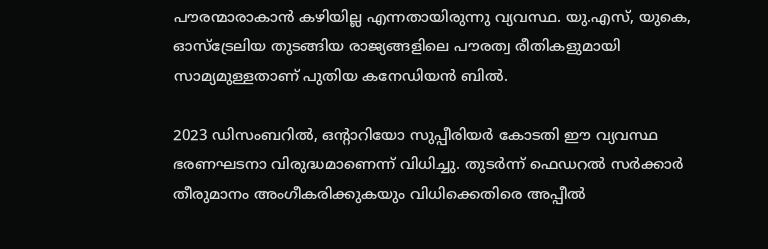പൗരന്മാരാകാന്‍ കഴിയില്ല എന്നതായിരുന്നു വ്യവസ്ഥ. യു.എസ്, യുകെ, ഓസ്‌ട്രേലിയ തുടങ്ങിയ രാജ്യങ്ങളിലെ പൗരത്വ രീതികളുമായി സാമ്യമുള്ളതാണ് പുതിയ കനേഡിയന്‍ ബില്‍.

2023 ഡിസംബറില്‍, ഒന്റാറിയോ സുപ്പീരിയര്‍ കോടതി ഈ വ്യവസ്ഥ ഭരണഘടനാ വിരുദ്ധമാണെന്ന് വിധിച്ചു. തുടര്‍ന്ന് ഫെഡറല്‍ സര്‍ക്കാര്‍ തീരുമാനം അംഗീകരിക്കുകയും വിധിക്കെതിരെ അപ്പീല്‍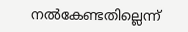നല്‍കേണ്ടതില്ലെന്ന്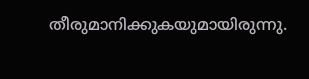തീരുമാനിക്കുകയുമായിരുന്നു.